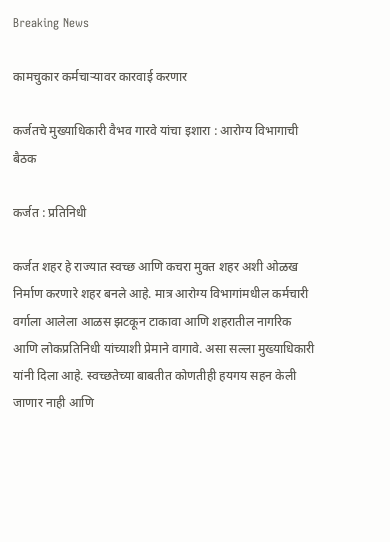Breaking News

कामचुकार कर्मचार्‍यावर कारवाई करणार

कर्जतचे मुख्याधिकारी वैभव गारवे यांचा इशारा : आरोग्य विभागाची बैठक

कर्जत : प्रतिनिधी

कर्जत शहर हे राज्यात स्वच्छ आणि कचरा मुक्त शहर अशी ओळख निर्माण करणारे शहर बनले आहे. मात्र आरोग्य विभागांमधील कर्मचारी वर्गाला आलेला आळस झटकून टाकावा आणि शहरातील नागरिक आणि लोकप्रतिनिधी यांच्याशी प्रेमाने वागावे. असा सल्ला मुख्याधिकारी यांनी दिला आहे. स्वच्छतेच्या बाबतीत कोणतीही हयगय सहन केली जाणार नाही आणि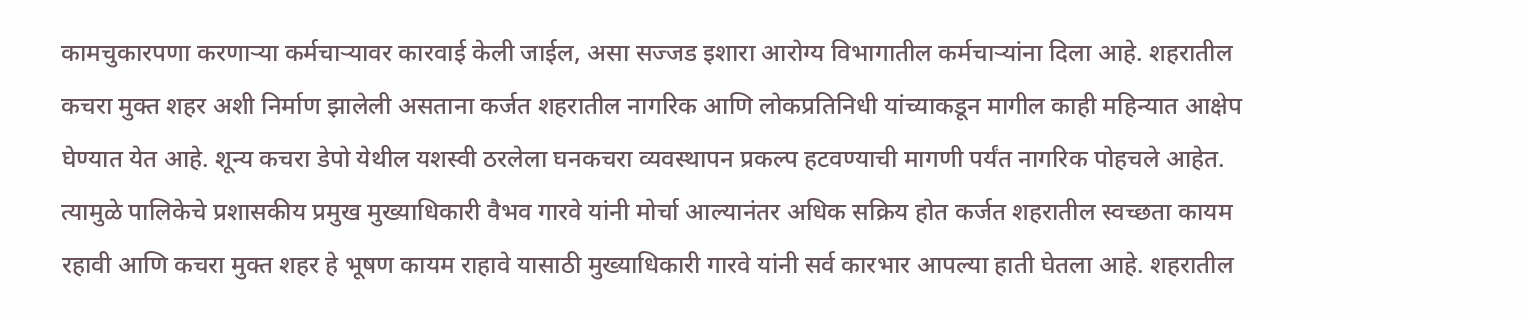कामचुकारपणा करणार्‍या कर्मचार्‍यावर कारवाई केली जाईल, असा सज्जड इशारा आरोग्य विभागातील कर्मचार्‍यांना दिला आहे. शहरातील कचरा मुक्त शहर अशी निर्माण झालेली असताना कर्जत शहरातील नागरिक आणि लोकप्रतिनिधी यांच्याकडून मागील काही महिन्यात आक्षेप घेण्यात येत आहे. शून्य कचरा डेपो येथील यशस्वी ठरलेला घनकचरा व्यवस्थापन प्रकल्प हटवण्याची मागणी पर्यंत नागरिक पोहचले आहेत. त्यामुळे पालिकेचे प्रशासकीय प्रमुख मुख्याधिकारी वैभव गारवे यांनी मोर्चा आल्यानंतर अधिक सक्रिय होत कर्जत शहरातील स्वच्छता कायम रहावी आणि कचरा मुक्त शहर हे भूषण कायम राहावे यासाठी मुख्याधिकारी गारवे यांनी सर्व कारभार आपल्या हाती घेतला आहे. शहरातील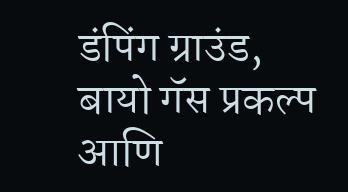डंपिंग ग्राउंड, बायो गॅस प्रकल्प आणि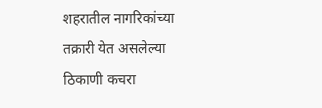शहरातील नागरिकांच्या तक्रारी येत असलेल्या ठिकाणी कचरा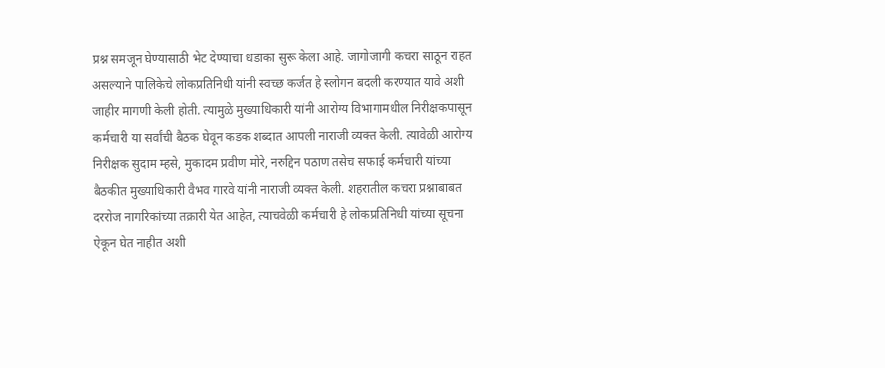प्रश्न समजून घेण्यासाठी भेट देण्याचा धडाका सुरू केला आहे. जागोजागी कचरा साठून राहत असल्याने पालिकेचे लोकप्रतिनिधी यांनी स्वच्छ कर्जत हे स्लोगन बदली करण्यात यावे अशी जाहीर मागणी केली होती. त्यामुळे मुख्याधिकारी यांनी आरोग्य विभागामधील निरीक्षकपासून कर्मचारी या सर्वांची बैठक घेवून कडक शब्दात आपली नाराजी व्यक्त केली. त्यावेळी आरोग्य निरीक्षक सुदाम म्हसे, मुकादम प्रवीण मोरे, नरुद्दिन पठाण तसेच सफाई कर्मचारी यांच्या बैठकीत मुख्याधिकारी वैभव गारवे यांनी नाराजी व्यक्त केली. शहरातील कचरा प्रश्नाबाबत दररोज नागरिकांच्या तक्रारी येत आहेत, त्याचवेळी कर्मचारी हे लोकप्रतिनिधी यांच्या सूचना ऐकून घेत नाहीत अशी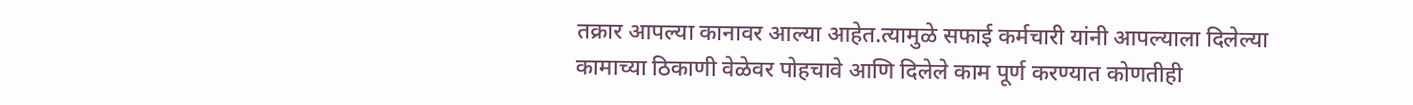तक्रार आपल्या कानावर आल्या आहेत.त्यामुळे सफाई कर्मचारी यांनी आपल्याला दिलेल्या कामाच्या ठिकाणी वेळेवर पोहचावे आणि दिलेले काम पूर्ण करण्यात कोणतीही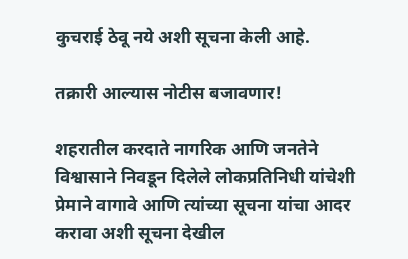कुचराई ठेवू नये अशी सूचना केली आहे.

तक्रारी आल्यास नोटीस बजावणार!

शहरातील करदाते नागरिक आणि जनतेने विश्वासाने निवडून दिलेले लोकप्रतिनिधी यांचेशी प्रेमाने वागावे आणि त्यांच्या सूचना यांचा आदर करावा अशी सूचना देखील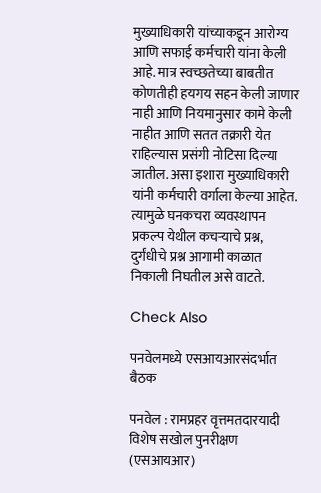मुख्याधिकारी यांच्याकडून आरोग्य आणि सफाई कर्मचारी यांना केली आहे. मात्र स्वच्छतेच्या बाबतीत कोणतीही हयगय सहन केली जाणार नाही आणि नियमानुसार कामे केली नाहीत आणि सतत तक्रारी येत राहिल्यास प्रसंगी नोटिसा दिल्या जातील. असा इशारा मुख्याधिकारी यांनी कर्मचारी वर्गाला केल्या आहेत. त्यामुळे घनकचरा व्यवस्थापन प्रकल्प येथील कचर्‍याचे प्रश्न, दुर्गंधीचे प्रश्न आगामी काळात निकाली निघतील असे वाटते.

Check Also

पनवेलमध्ये एसआयआरसंदर्भात बैठक

पनवेल : रामप्रहर वृत्तमतदारयादी विशेष सखोल पुनरीक्षण (एसआयआर)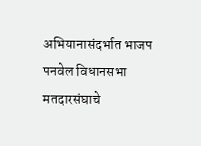अभियानासंदर्भात भाजप पनवेल विधानसभा मतदारसंघाचे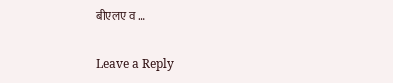बीएलए व …

Leave a Reply